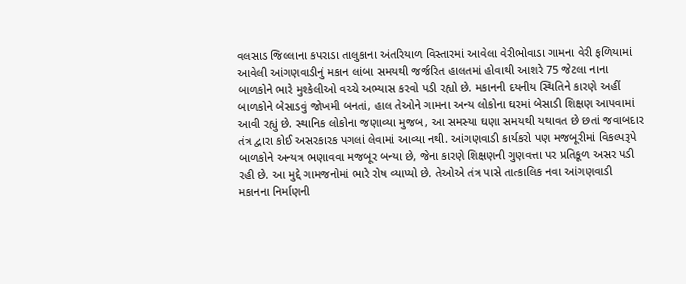વલસાડ જિલ્લાના કપરાડા તાલુકાના અંતરિયાળ વિસ્તારમાં આવેલા વેરીભોવાડા ગામના વેરી ફળિયામાં આવેલી આંગણવાડીનું મકાન લાંબા સમયથી જર્જરિત હાલતમાં હોવાથી આશરે 75 જેટલા નાના બાળકોને ભારે મુશ્કેલીઓ વચ્ચે અભ્યાસ કરવો પડી રહ્યો છે. મકાનની દયનીય સ્થિતિને કારણે અહીં બાળકોને બેસાડવું જોખમી બનતાં, હાલ તેઓને ગામના અન્ય લોકોના ઘરમાં બેસાડી શિક્ષણ આપવામાં આવી રહ્યું છે. સ્થાનિક લોકોના જણાવ્યા મુજબ, આ સમસ્યા ઘણા સમયથી યથાવત છે છતાં જવાબદાર તંત્ર દ્વારા કોઈ અસરકારક પગલાં લેવામાં આવ્યા નથી. આંગણવાડી કાર્યકરો પણ મજબૂરીમાં વિકલ્પરૂપે બાળકોને અન્યત્ર ભણાવવા મજબૂર બન્યા છે, જેના કારણે શિક્ષણની ગુણવત્તા પર પ્રતિકૂળ અસર પડી રહી છે. આ મુદ્દે ગામજનોમાં ભારે રોષ વ્યાપ્યો છે. તેઓએ તંત્ર પાસે તાત્કાલિક નવા આંગણવાડી મકાનના નિર્માણની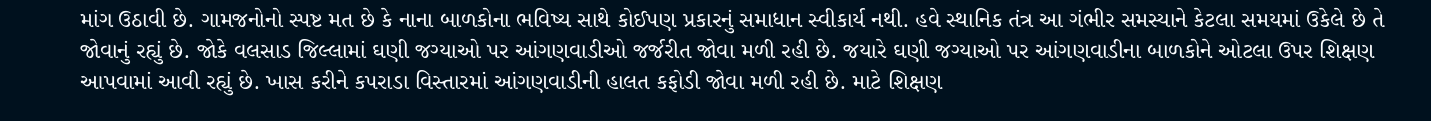માંગ ઉઠાવી છે. ગામજનોનો સ્પષ્ટ મત છે કે નાના બાળકોના ભવિષ્ય સાથે કોઈપણ પ્રકારનું સમાધાન સ્વીકાર્ય નથી. હવે સ્થાનિક તંત્ર આ ગંભીર સમસ્યાને કેટલા સમયમાં ઉકેલે છે તે જોવાનું રહ્યું છે. જોકે વલસાડ જિલ્લામાં ઘણી જગ્યાઓ પર આંગણવાડીઓ જર્જરીત જોવા મળી રહી છે. જયારે ઘણી જગ્યાઓ પર આંગણવાડીના બાળકોને ઓટલા ઉપર શિક્ષણ આપવામાં આવી રહ્યું છે. ખાસ કરીને કપરાડા વિસ્તારમાં આંગણવાડીની હાલત કફોડી જોવા મળી રહી છે. માટે શિક્ષણ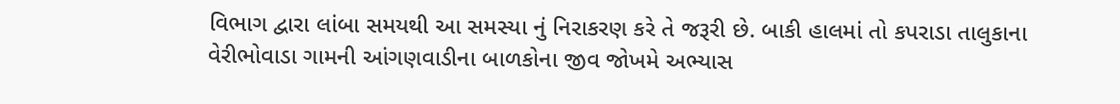વિભાગ દ્વારા લાંબા સમયથી આ સમસ્યા નું નિરાકરણ કરે તે જરૂરી છે. બાકી હાલમાં તો કપરાડા તાલુકાના વેરીભોવાડા ગામની આંગણવાડીના બાળકોના જીવ જોખમે અભ્યાસ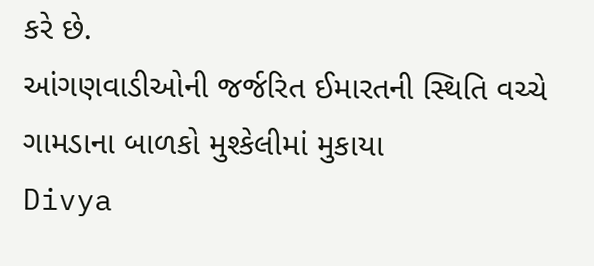કરે છે.
આંગણવાડીઓની જર્જરિત ઈમારતની સ્થિતિ વચ્ચે ગામડાના બાળકો મુશ્કેલીમાં મુકાયા
Divya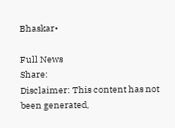Bhaskar•

Full News
Share:
Disclaimer: This content has not been generated,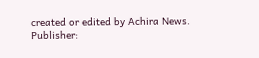created or edited by Achira News.
Publisher: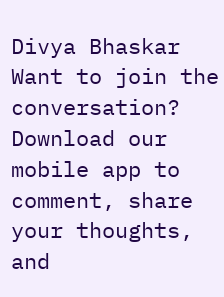Divya Bhaskar
Want to join the conversation?
Download our mobile app to comment, share your thoughts, and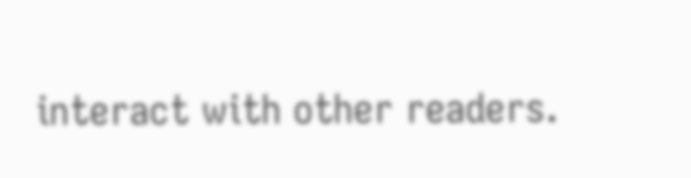interact with other readers.